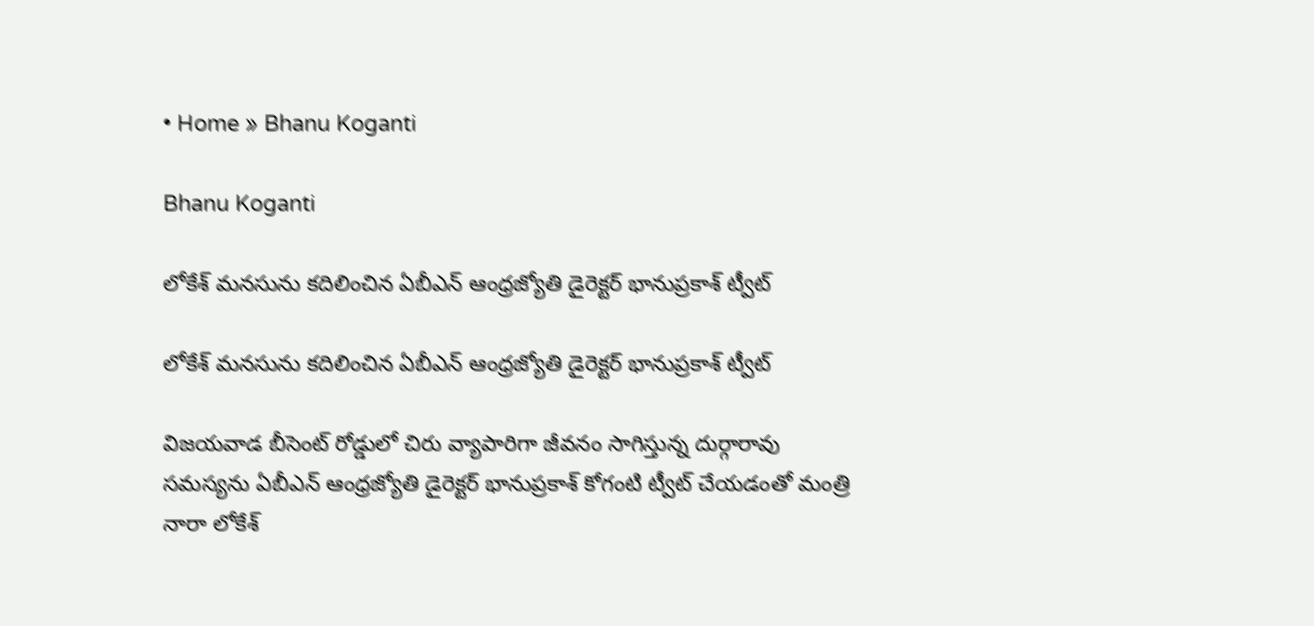• Home » Bhanu Koganti

Bhanu Koganti

లోకేశ్ మనసును కదిలించిన ఏబీఎన్ ఆంధ్రజ్యోతి డైరెక్టర్ భానుప్రకాశ్ ట్వీట్

లోకేశ్ మనసును కదిలించిన ఏబీఎన్ ఆంధ్రజ్యోతి డైరెక్టర్ భానుప్రకాశ్ ట్వీట్

విజయవాడ బీసెంట్ రోడ్డులో చిరు వ్యాపారిగా జీవనం సాగిస్తున్న దుర్గారావు సమస్యను ఏబీఎన్ ఆంధ్రజ్యోతి డైరెక్టర్ భానుప్రకాశ్ కోగంటి ట్వీట్ చేయడంతో మంత్రి నారా లోకేశ్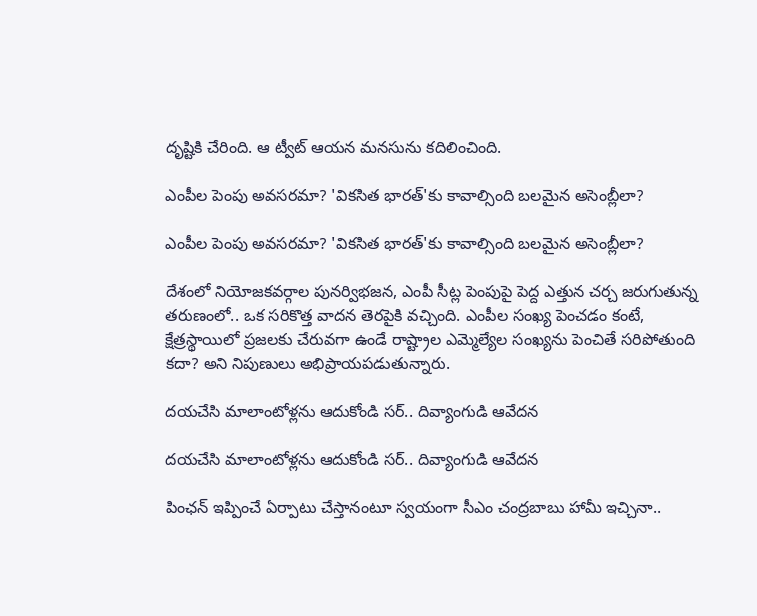దృష్టికి చేరింది. ఆ ట్వీట్‌ ఆయన మనసును కదిలించింది.

ఎంపీల పెంపు అవసరమా? 'వికసిత భారత్'కు కావాల్సింది బలమైన అసెంబ్లీలా?

ఎంపీల పెంపు అవసరమా? 'వికసిత భారత్'కు కావాల్సింది బలమైన అసెంబ్లీలా?

దేశంలో నియోజకవర్గాల పునర్విభజన, ఎంపీ సీట్ల పెంపుపై పెద్ద ఎత్తున చర్చ జరుగుతున్న తరుణంలో.. ఒక సరికొత్త వాదన తెరపైకి వచ్చింది. ఎంపీల సంఖ్య పెంచడం కంటే, క్షేత్రస్థాయిలో ప్రజలకు చేరువగా ఉండే రాష్ట్రాల ఎమ్మెల్యేల సంఖ్యను పెంచితే సరిపోతుంది కదా? అని నిపుణులు అభిప్రాయపడుతున్నారు.

దయచేసి మాలాంటోళ్లను ఆదుకోండి సర్.. దివ్యాంగుడి ఆవేదన

దయచేసి మాలాంటోళ్లను ఆదుకోండి సర్.. దివ్యాంగుడి ఆవేదన

పింఛన్ ఇప్పించే ఏర్పాటు చేస్తానంటూ స్వయంగా సీఎం చంద్రబాబు హామీ ఇచ్చినా..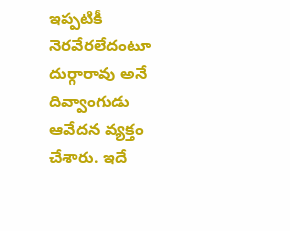ఇప్పటికీ నెరవేరలేదంటూ దుర్గారావు అనే దివ్వాంగుడు ఆవేదన వ్యక్తం చేశారు. ఇదే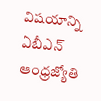విషయాన్ని ఏబీఎన్ ఆంధ్రజ్యోతి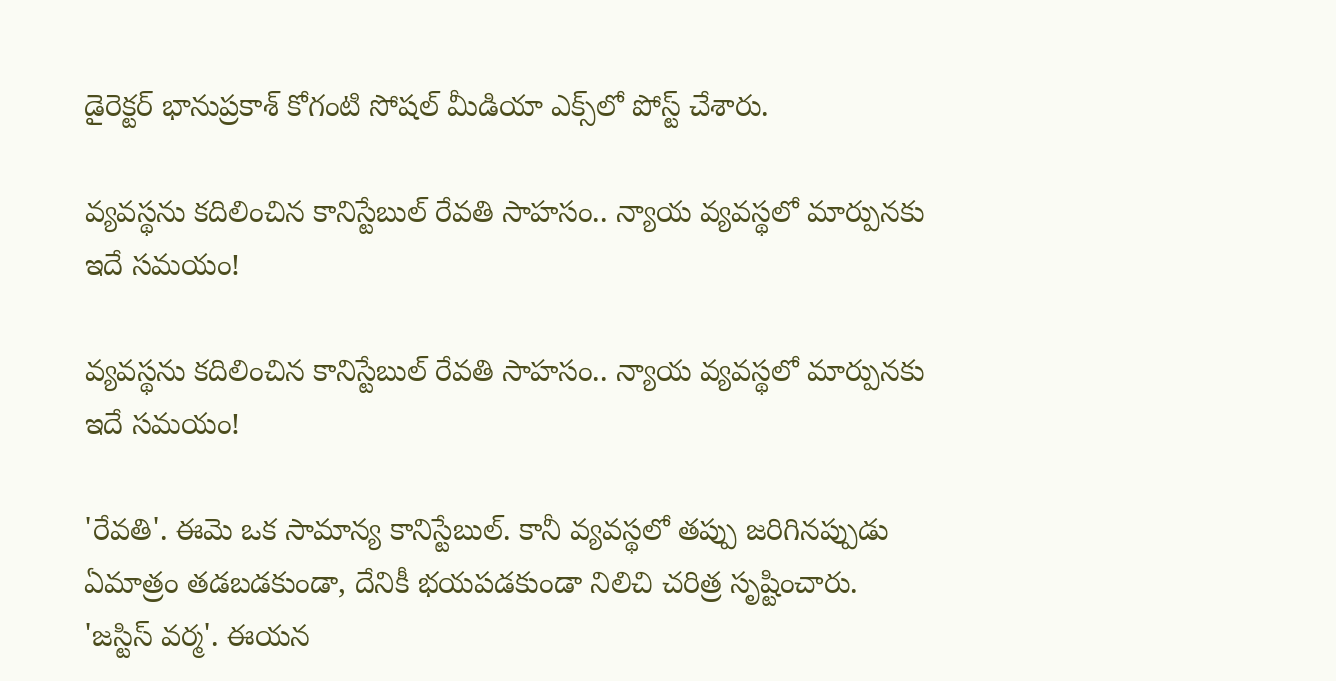డైరెక్టర్ భానుప్రకాశ్ కోగంటి సోషల్ మీడియా ఎక్స్‌‌లో పోస్ట్ చేశారు.

వ్యవస్థను కదిలించిన కానిస్టేబుల్ రేవతి సాహసం.. న్యాయ వ్యవస్థలో మార్పునకు ఇదే సమయం!

వ్యవస్థను కదిలించిన కానిస్టేబుల్ రేవతి సాహసం.. న్యాయ వ్యవస్థలో మార్పునకు ఇదే సమయం!

'రేవతి'. ఈమె ఒక సామాన్య కానిస్టేబుల్. కానీ వ్యవస్థలో తప్పు జరిగినప్పుడు ఏమాత్రం తడబడకుండా, దేనికీ భయపడకుండా నిలిచి చరిత్ర సృష్టించారు. 'జస్టిస్ వర్మ'. ఈయన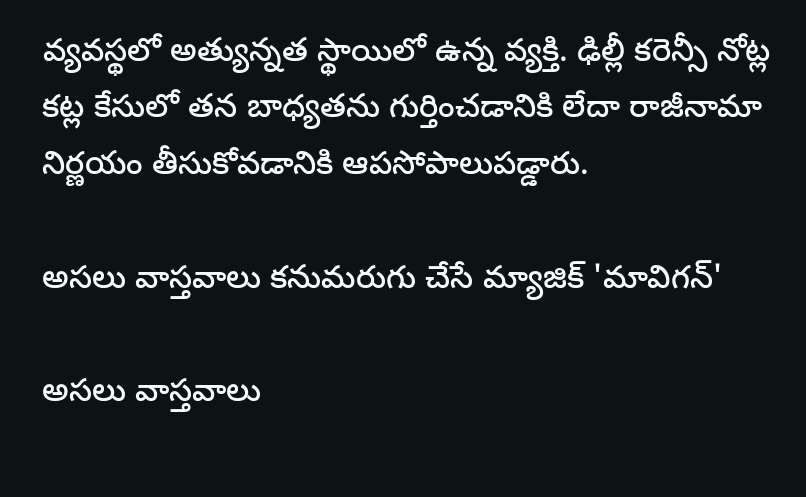వ్యవస్థలో అత్యున్నత స్థాయిలో ఉన్న వ్యక్తి. ఢిల్లీ కరెన్సీ నోట్ల కట్ల కేసులో తన బాధ్యతను గుర్తించడానికి లేదా రాజీనామా నిర్ణయం తీసుకోవడానికి ఆపసోపాలుపడ్డారు.

అసలు వాస్తవాలు కనుమరుగు చేసే మ్యాజిక్ 'మావిగన్'

అసలు వాస్తవాలు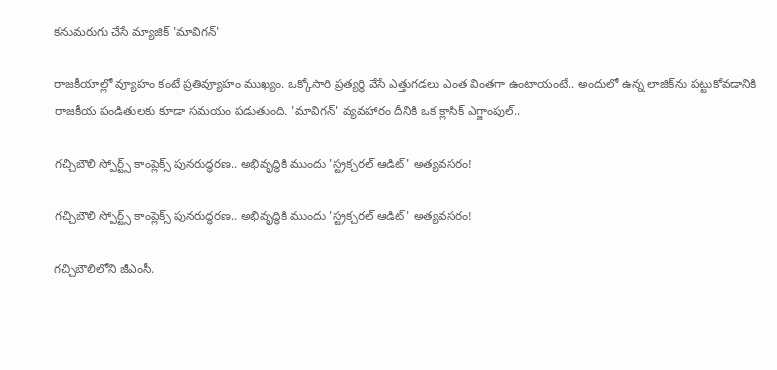కనుమరుగు చేసే మ్యాజిక్ 'మావిగన్'

రాజకీయాల్లో వ్యూహం కంటే ప్రతివ్యూహం ముఖ్యం. ఒక్కోసారి ప్రత్యర్థి వేసే ఎత్తుగడలు ఎంత వింతగా ఉంటాయంటే.. అందులో ఉన్న లాజిక్‌ను పట్టుకోవడానికి రాజకీయ పండితులకు కూడా సమయం పడుతుంది. 'మావిగన్' వ్యవహారం దీనికి ఒక క్లాసిక్ ఎగ్జాంపుల్..

గచ్చిబౌలి స్పోర్ట్స్ కాంప్లెక్స్ పునరుద్ధరణ.. అభివృద్ధికి ముందు 'స్ట్రక్చరల్ ఆడిట్' అత్యవసరం!

గచ్చిబౌలి స్పోర్ట్స్ కాంప్లెక్స్ పునరుద్ధరణ.. అభివృద్ధికి ముందు 'స్ట్రక్చరల్ ఆడిట్' అత్యవసరం!

గచ్చిబౌలిలోని జీఎంసీ.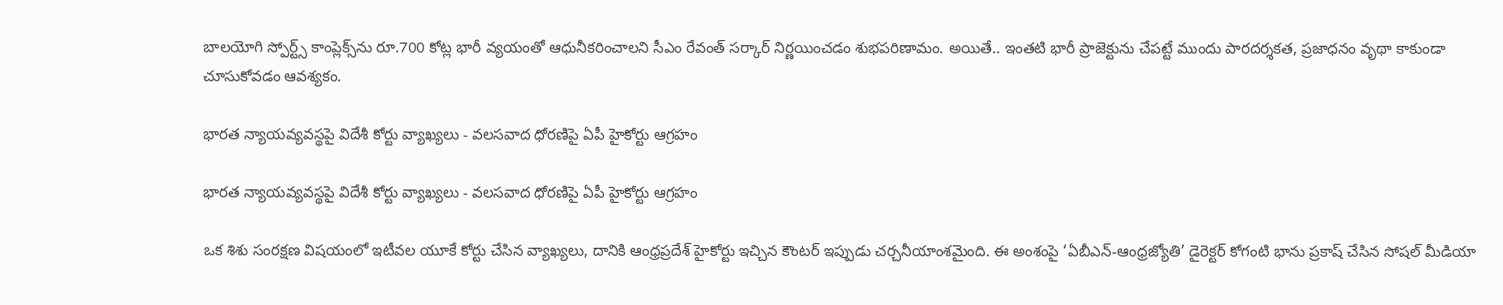బాలయోగి స్పోర్ట్స్ కాంప్లెక్స్‌ను రూ.700 కోట్ల భారీ వ్యయంతో ఆధునీకరించాలని సీఎం రేవంత్ సర్కార్ నిర్ణయించడం శుభపరిణామం. అయితే.. ఇంతటి భారీ ప్రాజెక్టును చేపట్టే ముందు పారదర్శకత, ప్రజాధనం వృథా కాకుండా చూసుకోవడం ఆవశ్యకం.

భారత న్యాయవ్యవస్థపై విదేశీ కోర్టు వ్యాఖ్యలు - వలసవాద ధోరణిపై ఏపీ హైకోర్టు ఆగ్రహం

భారత న్యాయవ్యవస్థపై విదేశీ కోర్టు వ్యాఖ్యలు - వలసవాద ధోరణిపై ఏపీ హైకోర్టు ఆగ్రహం

ఒక శిశు సంరక్షణ విషయంలో ఇటీవల యూకే కోర్టు చేసిన వ్యాఖ్యలు, దానికి ఆంధ్రప్రదేశ్ హైకోర్టు ఇచ్చిన కౌంటర్ ఇప్పుడు చర్చనీయాంశమైంది. ఈ అంశంపై ‘ఏబీఎన్-ఆంధ్రజ్యోతి’ డైరెక్టర్ కోగంటి భాను ప్రకాష్ చేసిన సోషల్ మీడియా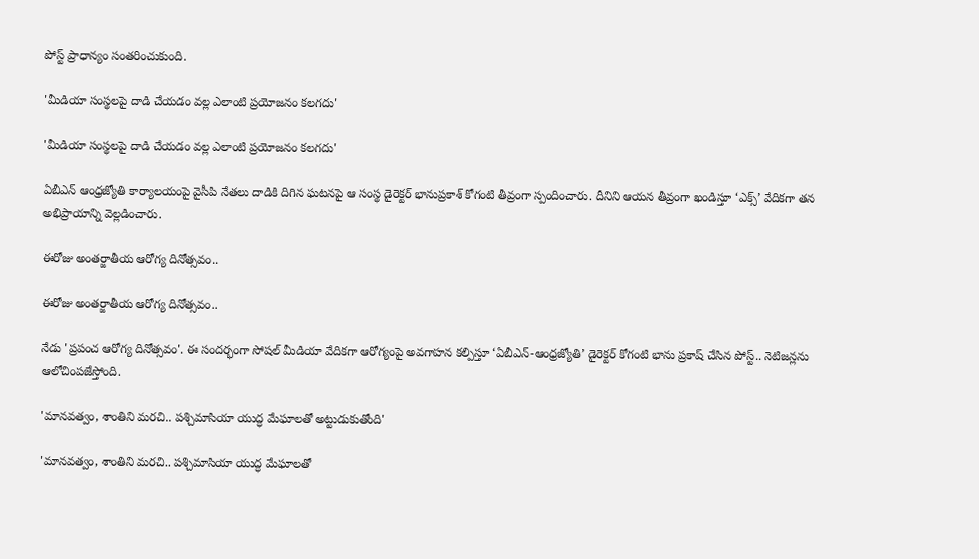పోస్ట్ ప్రాధాన్యం సంతరించుకుంది.

'మీడియా సంస్థలపై దాడి చేయడం వల్ల ఎలాంటి ప్రయోజనం కలగదు'

'మీడియా సంస్థలపై దాడి చేయడం వల్ల ఎలాంటి ప్రయోజనం కలగదు'

ఏబీఎన్ ఆంధ్రజ్యోతి కార్యాలయంపై వైసీపి నేతలు దాడికి దిగిన ఘటనపై ఆ సంస్థ డైరెక్టర్ భానుప్రకాశ్ కోగంటి తీవ్రంగా స్పందించారు. దీనిని ఆయన తీవ్రంగా ఖండిస్తూ ‘ఎక్స్’ వేదికగా తన అభిప్రాయాన్ని వెల్లడించారు.

ఈరోజు అంతర్జాతీయ ఆరోగ్య దినోత్సవం..

ఈరోజు అంతర్జాతీయ ఆరోగ్య దినోత్సవం..

నేడు 'ప్రపంచ ఆరోగ్య దినోత్సవం'. ఈ సందర్భంగా సోషల్ మీడియా వేదికగా ఆరోగ్యంపై అవగాహన కల్పిస్తూ ‘ఏబీఎన్-ఆంధ్రజ్యోతి’ డైరెక్టర్ కోగంటి భాను ప్రకాష్ చేసిన పోస్ట్.. నెటిజన్లను ఆలోచింపజేస్తోంది.

'మానవత్వం, శాంతిని మరచి.. పశ్చిమాసియా యుద్ధ మేఘాలతో అట్టుడుకుతోంది'

'మానవత్వం, శాంతిని మరచి.. పశ్చిమాసియా యుద్ధ మేఘాలతో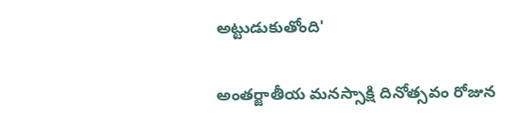అట్టుడుకుతోంది'

అంతర్జాతీయ మనస్సాక్షి దినోత్సవం రోజున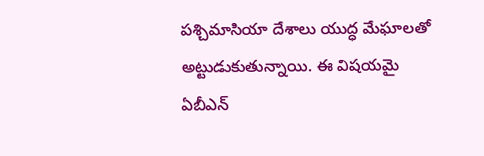పశ్చిమాసియా దేశాలు యుద్ధ మేఘాలతో అట్టుడుకుతున్నాయి. ఈ విషయమై ఏబీఎన్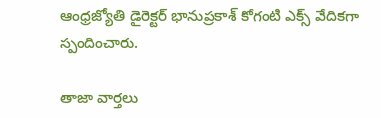ఆంధ్రజ్యోతి డైరెక్టర్ భానుప్రకాశ్ కోగంటి ఎక్స్ వేదికగా స్పందించారు.

తాజా వార్తలు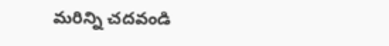మరిన్ని చదవండి